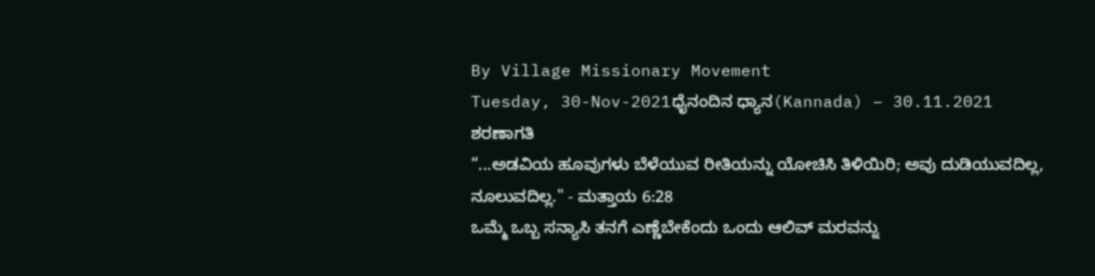By Village Missionary Movement
Tuesday, 30-Nov-2021ಧೈನಂದಿನ ಧ್ಯಾನ(Kannada) – 30.11.2021
ಶರಣಾಗತಿ
“...ಅಡವಿಯ ಹೂವುಗಳು ಬೆಳೆಯುವ ರೀತಿಯನ್ನು ಯೋಚಿಸಿ ತಿಳಿಯಿರಿ; ಅವು ದುಡಿಯುವದಿಲ್ಲ, ನೂಲುವದಿಲ್ಲ." - ಮತ್ತಾಯ 6:28
ಒಮ್ಮೆ ಒಬ್ಬ ಸನ್ಯಾಸಿ ತನಗೆ ಎಣ್ಣೆಬೇಕೆಂದು ಒಂದು ಆಲಿವ್ ಮರವನ್ನು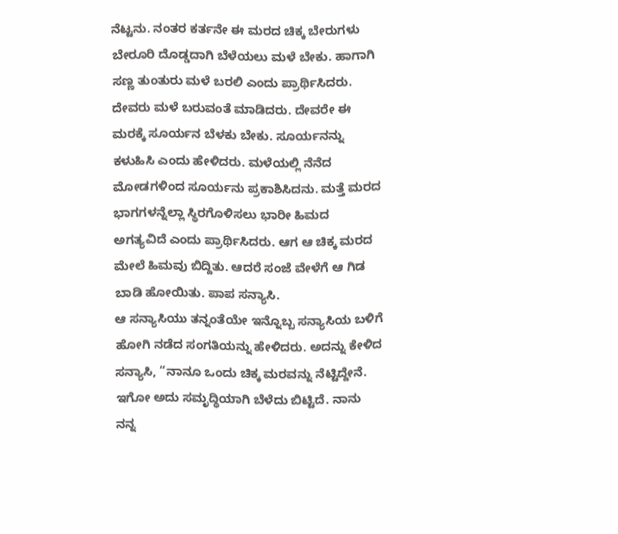ನೆಟ್ಟನು. ನಂತರ ಕರ್ತನೇ ಈ ಮರದ ಚಿಕ್ಕ ಬೇರುಗಳು ಬೇರೂರಿ ದೊಡ್ಡದಾಗಿ ಬೆಳೆಯಲು ಮಳೆ ಬೇಕು. ಹಾಗಾಗಿ ಸಣ್ಣ ತುಂತುರು ಮಳೆ ಬರಲಿ ಎಂದು ಪ್ರಾರ್ಥಿಸಿದರು. ದೇವರು ಮಳೆ ಬರುವಂತೆ ಮಾಡಿದರು. ದೇವರೇ ಈ ಮರಕ್ಕೆ ಸೂರ್ಯನ ಬೆಳಕು ಬೇಕು. ಸೂರ್ಯನನ್ನು ಕಳುಹಿಸಿ ಎಂದು ಹೇಳಿದರು. ಮಳೆಯಲ್ಲಿ ನೆನೆದ ಮೋಡಗಳಿಂದ ಸೂರ್ಯನು ಪ್ರಕಾಶಿಸಿದನು. ಮತ್ತೆ ಮರದ ಭಾಗಗಳನ್ನೆಲ್ಲಾ ಸ್ಥಿರಗೊಳಿಸಲು ಭಾರೀ ಹಿಮದ ಅಗತ್ಯವಿದೆ ಎಂದು ಪ್ರಾರ್ಥಿಸಿದರು. ಆಗ ಆ ಚಿಕ್ಕ ಮರದ ಮೇಲೆ ಹಿಮವು ಬಿದ್ದಿತು. ಆದರೆ ಸಂಜೆ ವೇಳೆಗೆ ಆ ಗಿಡ ಬಾಡಿ ಹೋಯಿತು. ಪಾಪ ಸನ್ಯಾಸಿ.
ಆ ಸನ್ಯಾಸಿಯು ತನ್ನಂತೆಯೇ ಇನ್ನೊಬ್ಬ ಸನ್ಯಾಸಿಯ ಬಳಿಗೆ ಹೋಗಿ ನಡೆದ ಸಂಗತಿಯನ್ನು ಹೇಳಿದರು. ಅದನ್ನು ಕೇಳಿದ ಸನ್ಯಾಸಿ, “ನಾನೂ ಒಂದು ಚಿಕ್ಕ ಮರವನ್ನು ನೆಟ್ಟಿದ್ದೇನೆ. ಇಗೋ ಅದು ಸಮೃದ್ಧಿಯಾಗಿ ಬೆಳೆದು ಬಿಟ್ಟಿದೆ. ನಾನು ನನ್ನ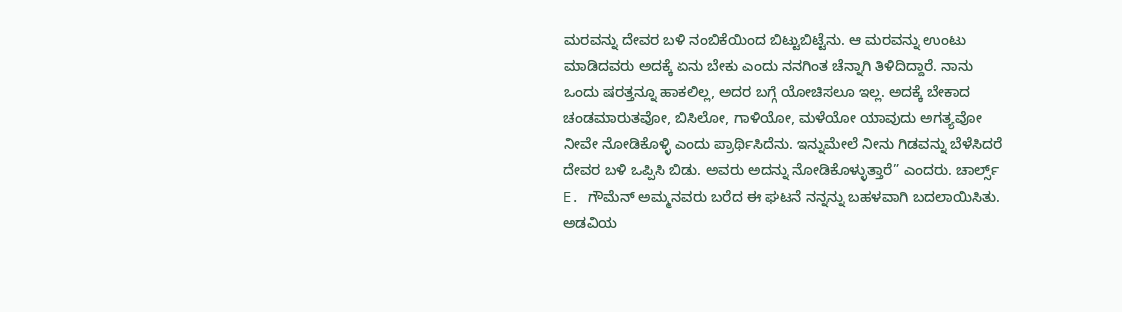ಮರವನ್ನು ದೇವರ ಬಳಿ ನಂಬಿಕೆಯಿಂದ ಬಿಟ್ಟುಬಿಟ್ಟೆನು. ಆ ಮರವನ್ನು ಉಂಟು ಮಾಡಿದವರು ಅದಕ್ಕೆ ಏನು ಬೇಕು ಎಂದು ನನಗಿಂತ ಚೆನ್ನಾಗಿ ತಿಳಿದಿದ್ದಾರೆ. ನಾನು ಒಂದು ಷರತ್ತನ್ನೂ ಹಾಕಲಿಲ್ಲ, ಅದರ ಬಗ್ಗೆ ಯೋಚಿಸಲೂ ಇಲ್ಲ. ಅದಕ್ಕೆ ಬೇಕಾದ ಚಂಡಮಾರುತವೋ, ಬಿಸಿಲೋ, ಗಾಳಿಯೋ, ಮಳೆಯೋ ಯಾವುದು ಅಗತ್ಯವೋ ನೀವೇ ನೋಡಿಕೊಳ್ಳಿ ಎಂದು ಪ್ರಾರ್ಥಿಸಿದೆನು. ಇನ್ನುಮೇಲೆ ನೀನು ಗಿಡವನ್ನು ಬೆಳೆಸಿದರೆ ದೇವರ ಬಳಿ ಒಪ್ಪಿಸಿ ಬಿಡು. ಅವರು ಅದನ್ನು ನೋಡಿಕೊಳ್ಳುತ್ತಾರೆ” ಎಂದರು. ಚಾರ್ಲ್ಸ್ E. ಗೌಮೆನ್ ಅಮ್ಮನವರು ಬರೆದ ಈ ಘಟನೆ ನನ್ನನ್ನು ಬಹಳವಾಗಿ ಬದಲಾಯಿಸಿತು.
ಅಡವಿಯ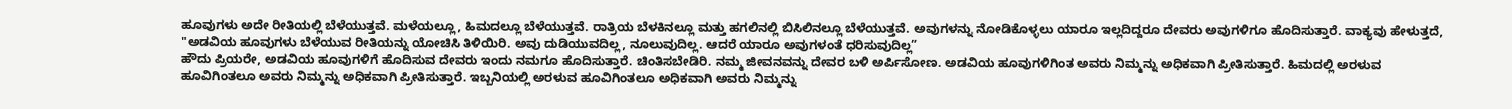ಹೂವುಗಳು ಅದೇ ರೀತಿಯಲ್ಲಿ ಬೆಳೆಯುತ್ತವೆ. ಮಳೆಯಲ್ಲೂ, ಹಿಮದಲ್ಲೂ ಬೆಳೆಯುತ್ತವೆ. ರಾತ್ರಿಯ ಬೆಳಕಿನಲ್ಲೂ ಮತ್ತು ಹಗಲಿನಲ್ಲಿ ಬಿಸಿಲಿನಲ್ಲೂ ಬೆಳೆಯುತ್ತವೆ. ಅವುಗಳನ್ನು ನೋಡಿಕೊಳ್ಳಲು ಯಾರೂ ಇಲ್ಲದಿದ್ದರೂ ದೇವರು ಅವುಗಳಿಗೂ ಹೊದಿಸುತ್ತಾರೆ. ವಾಕ್ಯವು ಹೇಳುತ್ತದೆ, "ಅಡವಿಯ ಹೂವುಗಳು ಬೆಳೆಯುವ ರೀತಿಯನ್ನು ಯೋಚಿಸಿ ತಿಳಿಯಿರಿ. ಅವು ದುಡಿಯುವದಿಲ್ಲ, ನೂಲುವುದಿಲ್ಲ. ಆದರೆ ಯಾರೂ ಅವುಗಳಂತೆ ಧರಿಸುವುದಿಲ್ಲ”
ಹೌದು ಪ್ರಿಯರೇ, ಅಡವಿಯ ಹೂವುಗಳಿಗೆ ಹೊದಿಸುವ ದೇವರು ಇಂದು ನಮಗೂ ಹೊದಿಸುತ್ತಾರೆ. ಚಿಂತಿಸಬೇಡಿರಿ. ನಮ್ಮ ಜೀವನವನ್ನು ದೇವರ ಬಳಿ ಅರ್ಪಿಸೋಣ. ಅಡವಿಯ ಹೂವುಗಳಿಗಿಂತ ಅವರು ನಿಮ್ಮನ್ನು ಅಧಿಕವಾಗಿ ಪ್ರೀತಿಸುತ್ತಾರೆ. ಹಿಮದಲ್ಲಿ ಅರಳುವ ಹೂವಿಗಿಂತಲೂ ಅವರು ನಿಮ್ಮನ್ನು ಅಧಿಕವಾಗಿ ಪ್ರೀತಿಸುತ್ತಾರೆ. ಇಬ್ಬನಿಯಲ್ಲಿ ಅರಳುವ ಹೂವಿಗಿಂತಲೂ ಅಧಿಕವಾಗಿ ಅವರು ನಿಮ್ಮನ್ನು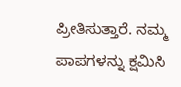ಪ್ರೀತಿಸುತ್ತಾರೆ. ನಮ್ಮ ಪಾಪಗಳನ್ನು ಕ್ಷಮಿಸಿ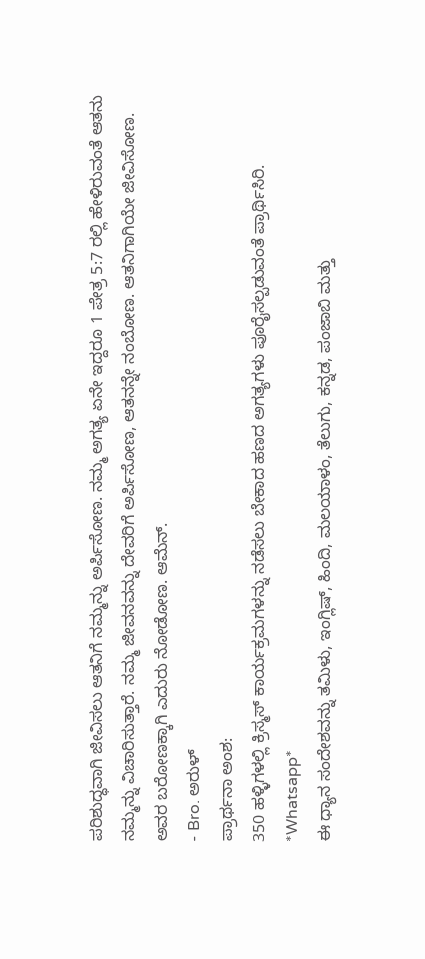ಪರಿಶುದ್ಧವಾಗಿ ಜೀವಿಸಲು ಆತನಿಗೆ ನಮ್ಮನ್ನು ಅರ್ಪಿಸೋಣ. ನಮ್ಮ ಅಗತ್ಯ ಏನೇ ಇದ್ದರೂ 1 ಪೇತ್ರ 5:7 ರಲ್ಲಿ ಹೇಳಿರುವಂತೆ ಆತನು ನಮ್ಮನ್ನು ವಿಚಾರಿಸುತ್ತಾರೆ. ನಮ್ಮ ಜೀವನವನ್ನು ದೇವರಿಗೆ ಅರ್ಪಿಸೋಣ, ಆತನನ್ನೇ ನಂಬೋಣ. ಆತನಿಗಾಗಿಯೇ ಜೀವಿಸೋಣ. ಅವರ ಬರೋಣಕ್ಕಾಗಿ ಎದುರು ನೋಡೋಣ. ಆಮೆನ್.
- Bro. ಅರುಳ್
ಪ್ರಾರ್ಥನಾ ಅಂಶ:
350 ಹಳ್ಳಿಗಳಲ್ಲಿ ಕ್ರಿಸ್ಮಸ್ ಕಾರ್ಯಕ್ರಮಗಳನ್ನು ನಡೆಸಲು ಬೇಕಾದ ಹಣದ ಅಗತ್ಯಗಳು ಪೂರೈಸಲ್ಪಡುವಂತೆ ಪ್ರಾರ್ಥಿಸಿರಿ.
*Whatsapp*
ಈ ಧ್ಯಾನ ಸಂದೇಶವನ್ನು ತಮಿಳು, ಇಂಗ್ಲಿಷ್, ಹಿಂದಿ, ಮಲಯಾಳಂ, ತೆಲುಗು, ಕನ್ನಡ, ಪಂಜಾಬಿ ಮತ್ತು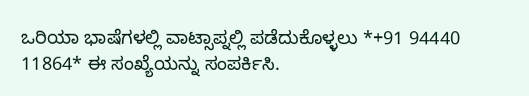ಒರಿಯಾ ಭಾಷೆಗಳಲ್ಲಿ ವಾಟ್ಸಾಪ್ನಲ್ಲಿ ಪಡೆದುಕೊಳ್ಳಲು *+91 94440 11864* ಈ ಸಂಖ್ಯೆಯನ್ನು ಸಂಪರ್ಕಿಸಿ.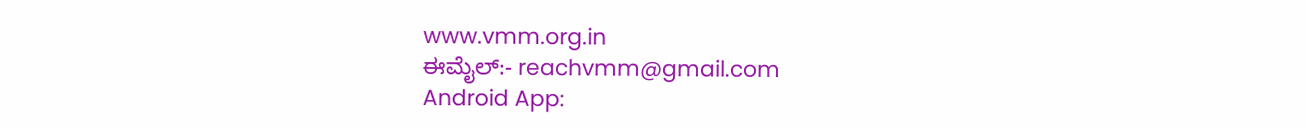www.vmm.org.in
ಈಮೈಲ್:- reachvmm@gmail.com
Android App: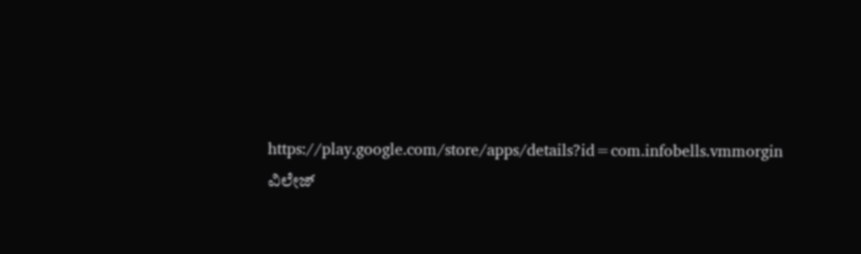https://play.google.com/store/apps/details?id=com.infobells.vmmorgin
ವಿಲೇಜ್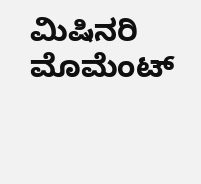ಮಿಷಿನರಿ ಮೊಮೆಂಟ್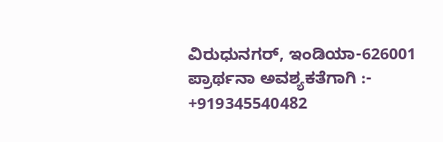ವಿರುಧುನಗರ್, ಇಂಡಿಯಾ-626001
ಪ್ರಾರ್ಥನಾ ಅವಶ್ಯಕತೆಗಾಗಿ :- +919345540482